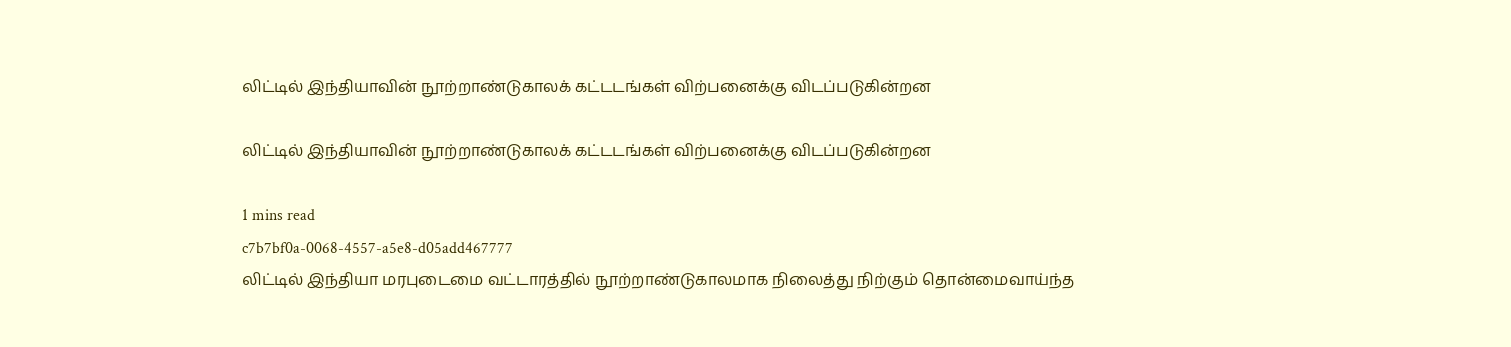லிட்டில் இந்தியாவின் நூற்றாண்டுகாலக் கட்டடங்கள் விற்பனைக்கு விடப்படுகின்றன

லிட்டில் இந்தியாவின் நூற்றாண்டுகாலக் கட்டடங்கள் விற்பனைக்கு விடப்படுகின்றன

1 mins read
c7b7bf0a-0068-4557-a5e8-d05add467777
லிட்டில் இந்தியா மரபுடைமை வட்டாரத்தில் நூற்றாண்டுகாலமாக நிலைத்து நிற்கும் தொன்மைவாய்ந்த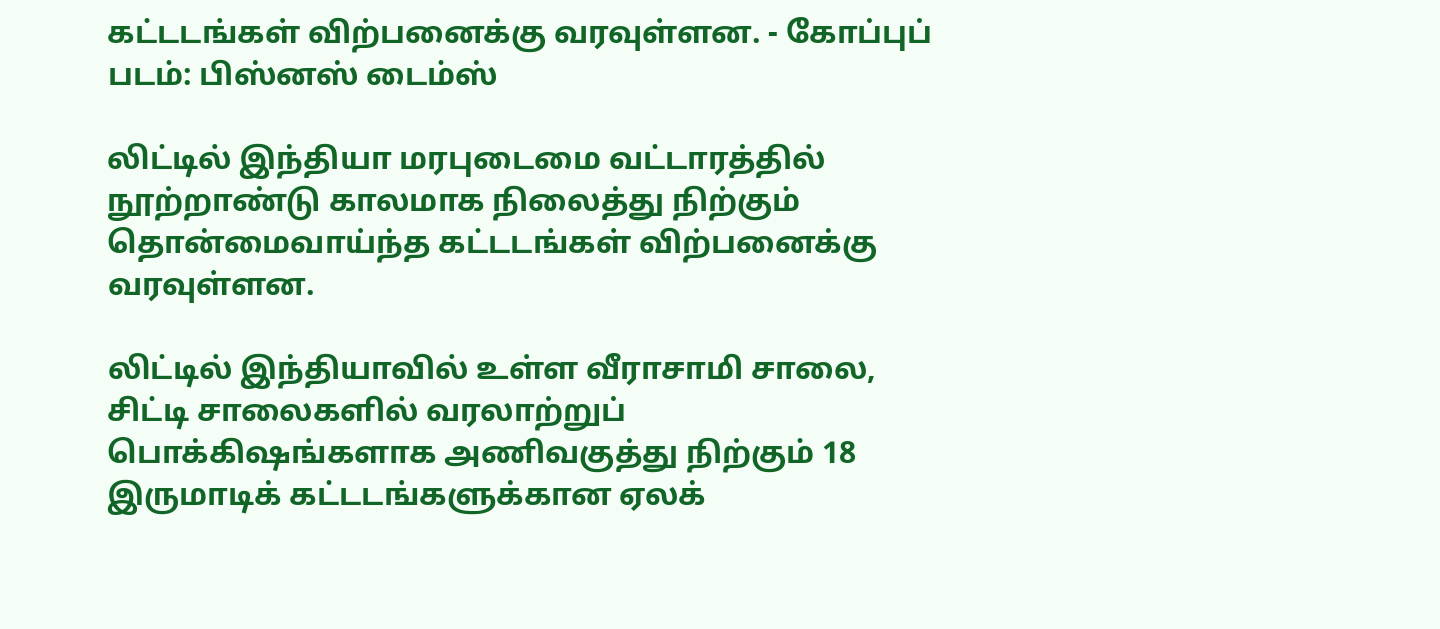கட்டடங்கள் விற்பனைக்கு வரவுள்ளன. - கோப்புப் படம்: பிஸ்னஸ் டைம்ஸ்

லிட்டில் இந்தியா மரபுடைமை வட்டாரத்தில் நூற்றாண்டு காலமாக நிலைத்து நிற்கும் தொன்மைவாய்ந்த கட்டடங்கள் விற்பனைக்கு வரவுள்ளன.

லிட்டில் இந்தியாவில் உள்ள வீராசாமி சாலை, சிட்டி சாலைகளில் வரலாற்றுப் பொக்கிஷங்களாக அணிவகுத்து நிற்கும் 18 இருமாடிக் கட்டடங்களுக்கான ஏலக்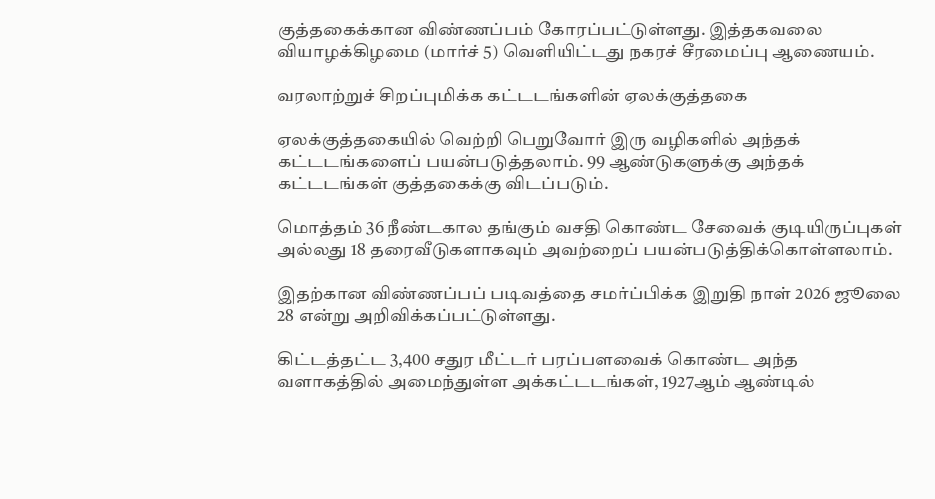குத்தகைக்கான விண்ணப்பம் கோரப்பட்டுள்ளது. இத்தகவலை வியாழக்கிழமை (மார்ச் 5) வெளியிட்டது நகரச் சீரமைப்பு ஆணையம்.

வரலாற்றுச் சிறப்புமிக்க கட்டடங்களின் ஏலக்குத்தகை

ஏலக்குத்தகையில் வெற்றி பெறுவோர் இரு வழிகளில் அந்தக் கட்டடங்களைப் பயன்படுத்தலாம். 99 ஆண்டுகளுக்கு அந்தக் கட்டடங்கள் குத்தகைக்கு விடப்படும்.

மொத்தம் 36 நீண்டகால தங்கும் வசதி கொண்ட சேவைக் குடியிருப்புகள் அல்லது 18 தரைவீடுகளாகவும் அவற்றைப் பயன்படுத்திக்கொள்ளலாம்.

இதற்கான விண்ணப்பப் படிவத்தை சமர்ப்பிக்க இறுதி நாள் 2026 ஜூலை 28 என்று அறிவிக்கப்பட்டுள்ளது.

கிட்டத்தட்ட 3,400 சதுர மீட்டர் பரப்பளவைக் கொண்ட அந்த வளாகத்தில் அமைந்துள்ள அக்கட்டடங்கள், 1927ஆம் ஆண்டில்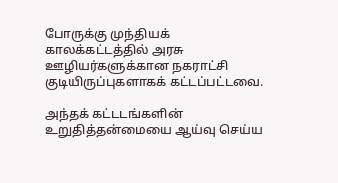போருக்கு முந்தியக் காலக்கட்டத்தில் அரசு ஊழியர்களுக்கான நகராட்சி குடியிருப்புகளாகக் கட்டப்பட்டவை.

அந்தக் கட்டடங்களின் உறுதித்தன்மையை ஆய்வு செய்ய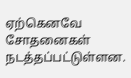ஏற்கெனவே சோதனைகள் நடத்தப்பட்டுள்ளன.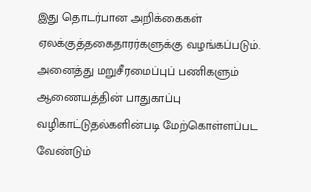இது தொடர்பான அறிக்கைகள் ஏலக்குத்தகைதாரர்களுக்கு வழங்கப்படும். அனைத்து மறுசீரமைப்புப் பணிகளும் ஆணையத்தின் பாதுகாப்பு வழிகாட்டுதல்களின்படி மேற்கொள்ளப்பட வேண்டும்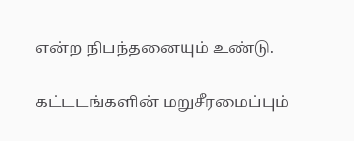என்ற நிபந்தனையும் உண்டு.

கட்டடங்களின் மறுசீரமைப்பும்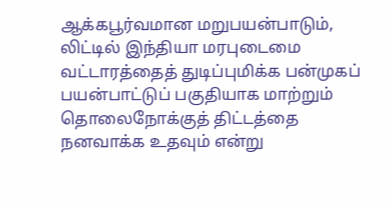ஆக்கபூர்வமான மறுபயன்பாடும், லிட்டில் இந்தியா மரபுடைமை வட்டாரத்தைத் துடிப்புமிக்க பன்முகப் பயன்பாட்டுப் பகுதியாக மாற்றும் தொலைநோக்குத் திட்டத்தை நனவாக்க உதவும் என்று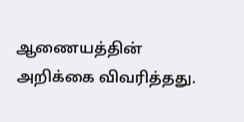ஆணையத்தின் அறிக்கை விவரித்தது.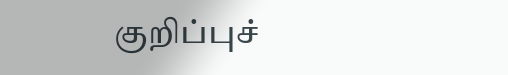குறிப்புச்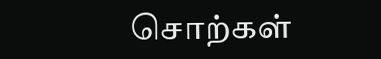சொற்கள்